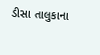ડીસા તાલુકાના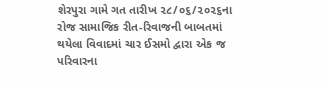શેરપુરા ગામે ગત તારીખ ૨૮/૦૬/૨૦૨૬ના રોજ સામાજિક રીત-રિવાજની બાબતમાં થયેલા વિવાદમાં ચાર ઈસમો દ્વારા એક જ પરિવારના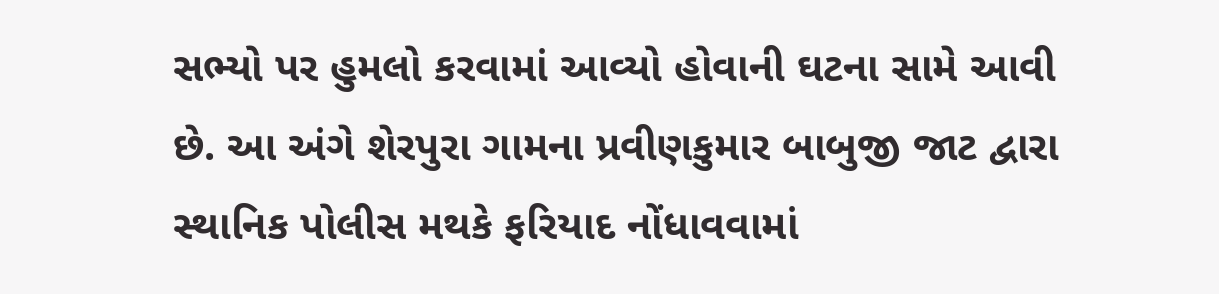સભ્યો પર હુમલો કરવામાં આવ્યો હોવાની ઘટના સામે આવી છે. આ અંગે શેરપુરા ગામના પ્રવીણકુમાર બાબુજી જાટ દ્વારા સ્થાનિક પોલીસ મથકે ફરિયાદ નોંધાવવામાં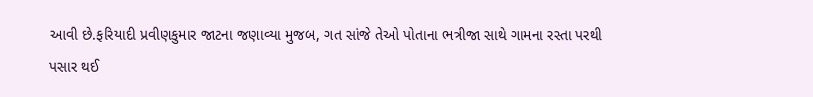આવી છે.ફરિયાદી પ્રવીણકુમાર જાટના જણાવ્યા મુજબ, ગત સાંજે તેઓ પોતાના ભત્રીજા સાથે ગામના રસ્તા પરથી પસાર થઈ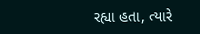રહ્યા હતા, ત્યારે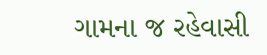ગામના જ રહેવાસી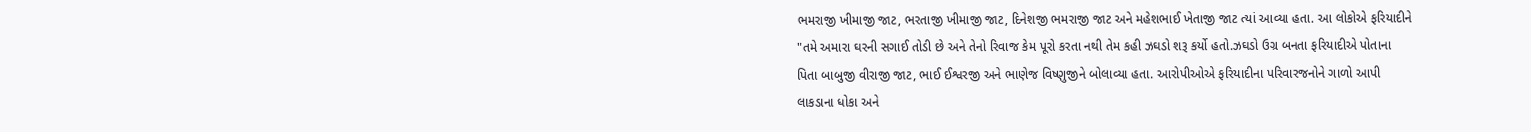ભમરાજી ખીમાજી જાટ, ભરતાજી ખીમાજી જાટ, દિનેશજી ભમરાજી જાટ અને મહેશભાઈ ખેતાજી જાટ ત્યાં આવ્યા હતા. આ લોકોએ ફરિયાદીને "તમે અમારા ઘરની સગાઈ તોડી છે અને તેનો રિવાજ કેમ પૂરો કરતા નથી તેમ કહી ઝઘડો શરૂ કર્યો હતો.ઝઘડો ઉગ્ર બનતા ફરિયાદીએ પોતાના પિતા બાબુજી વીરાજી જાટ, ભાઈ ઈશ્વરજી અને ભાણેજ વિષ્ણુજીને બોલાવ્યા હતા. આરોપીઓએ ફરિયાદીના પરિવારજનોને ગાળો આપી લાકડાના ધોકા અને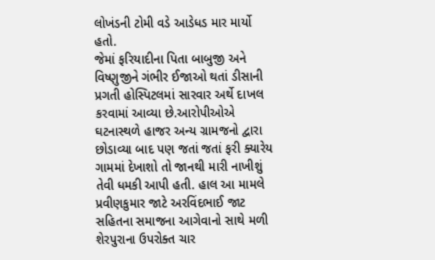લોખંડની ટોમી વડે આડેધડ માર માર્યો હતો.
જેમાં ફરિયાદીના પિતા બાબુજી અને વિષ્ણુજીને ગંભીર ઈજાઓ થતાં ડીસાની પ્રગતી હોસ્પિટલમાં સારવાર અર્થે દાખલ કરવામાં આવ્યા છે.આરોપીઓએ ઘટનાસ્થળે હાજર અન્ય ગ્રામજનો દ્વારા છોડાવ્યા બાદ પણ જતાં જતાં ફરી ક્યારેય ગામમાં દેખાશો તો જાનથી મારી નાખીશું તેવી ધમકી આપી હતી. હાલ આ મામલે પ્રવીણકુમાર જાટે અરવિંદભાઈ જાટ સહિતના સમાજના આગેવાનો સાથે મળી શેરપુરાના ઉપરોક્ત ચાર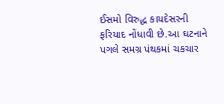ઈસમો વિરુદ્ધ કાયદેસરની ફરિયાદ નોંધાવી છે.આ ઘટનાને પગલે સમગ્ર પંથકમાં ચકચાર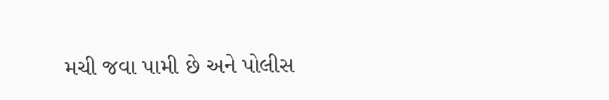મચી જવા પામી છે અને પોલીસ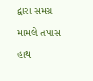દ્વારા સમગ્ર મામલે તપાસ હાથ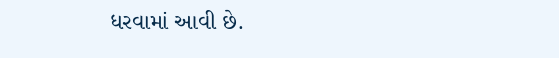ધરવામાં આવી છે.